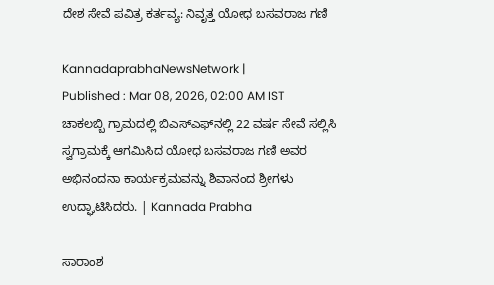ದೇಶ ಸೇವೆ ಪವಿತ್ರ ಕರ್ತವ್ಯ: ನಿವೃತ್ತ ಯೋಧ ಬಸವರಾಜ ಗಣಿ

KannadaprabhaNewsNetwork |
Published : Mar 08, 2026, 02:00 AM IST
ಚಾಕಲಬ್ಬಿ ಗ್ರಾಮದಲ್ಲಿ ಬಿಎಸ್‌ಎಫ್‌ನಲ್ಲಿ 22 ವರ್ಷ ಸೇವೆ ಸಲ್ಲಿಸಿ‌ ಸ್ವಗ್ರಾಮಕ್ಕೆ ಆಗಮಿಸಿದ ಯೋಧ ಬಸವರಾಜ ಗಣಿ ಅವರ ಅಭಿನಂದನಾ ಕಾರ್ಯಕ್ರಮವನ್ನು ಶಿವಾನಂದ ಶ್ರೀಗಳು ಉದ್ಘಾಟಿಸಿದರು. | Kannada Prabha

ಸಾರಾಂಶ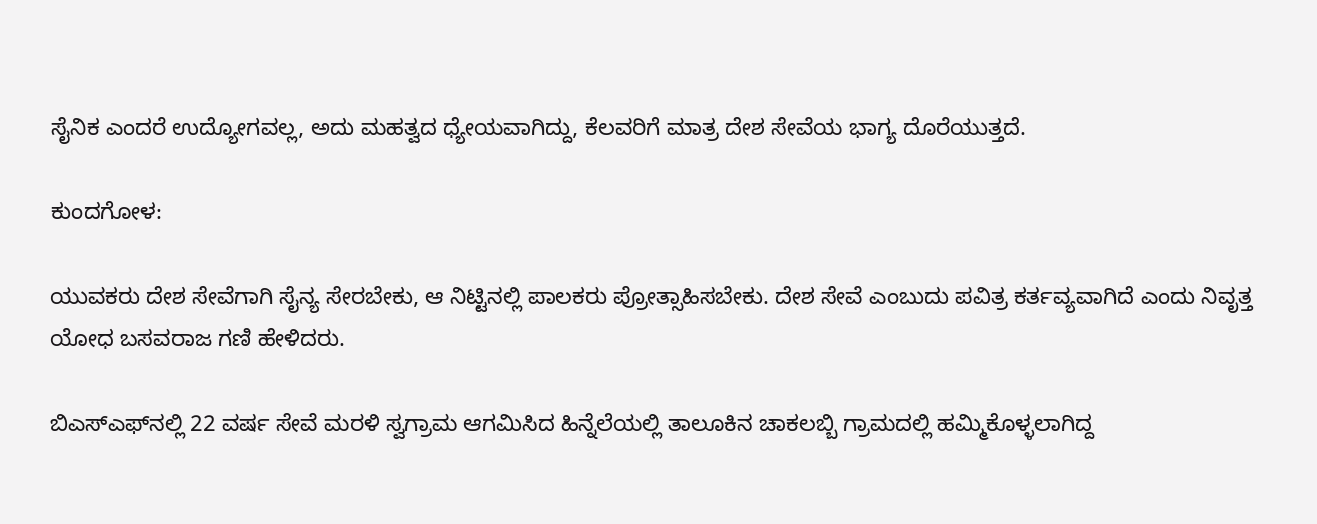ಸೈನಿಕ ಎಂದರೆ ಉದ್ಯೋಗವಲ್ಲ, ಅದು ಮಹತ್ವದ ಧ್ಯೇಯವಾಗಿದ್ದು, ಕೆಲವರಿಗೆ ಮಾತ್ರ ದೇಶ ಸೇವೆಯ ಭಾಗ್ಯ‌ ದೊರೆಯುತ್ತದೆ.

ಕುಂದಗೋಳ:

ಯುವಕರು ದೇಶ ಸೇವೆಗಾಗಿ ಸೈನ್ಯ ಸೇರಬೇಕು, ಆ ನಿಟ್ಟಿನಲ್ಲಿ ಪಾಲಕರು ಪ್ರೋತ್ಸಾಹಿಸಬೇಕು. ದೇಶ ಸೇವೆ ಎಂಬುದು ಪವಿತ್ರ ಕರ್ತವ್ಯವಾಗಿದೆ ಎಂದು ನಿವೃತ್ತ ಯೋಧ ಬಸವರಾಜ ಗಣಿ ಹೇಳಿದರು.

ಬಿಎಸ್‌ಎಫ್‌ನಲ್ಲಿ 22 ವರ್ಷ ಸೇವೆ ಮರಳಿ ಸ್ವಗ್ರಾಮ ಆಗಮಿಸಿದ ಹಿನ್ನೆಲೆಯಲ್ಲಿ ತಾಲೂಕಿನ ಚಾಕಲಬ್ಬಿ ಗ್ರಾಮದಲ್ಲಿ ಹಮ್ಮಿಕೊಳ್ಳಲಾಗಿದ್ದ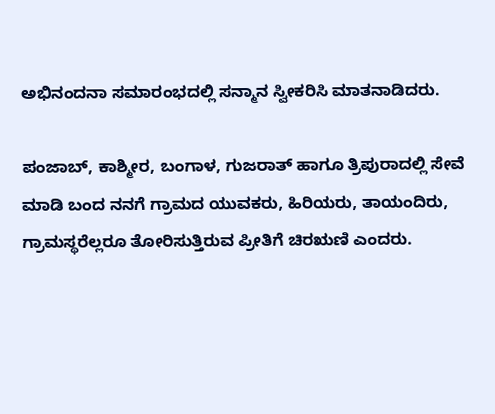ಅಭಿನಂದನಾ ಸಮಾರಂಭದಲ್ಲಿ ಸನ್ಮಾನ ಸ್ವೀಕರಿಸಿ ಮಾತನಾಡಿದರು.

ಪಂಜಾಬ್, ಕಾಶ್ಮೀರ, ಬಂಗಾಳ, ಗುಜರಾತ್ ಹಾಗೂ ತ್ರಿಪುರಾದಲ್ಲಿ ಸೇವೆ ಮಾಡಿ ಬಂದ ನನಗೆ ಗ್ರಾಮದ ಯುವಕರು, ಹಿರಿಯರು, ತಾಯಂದಿರು, ಗ್ರಾಮಸ್ಥರೆಲ್ಲರೂ ತೋರಿಸುತ್ತಿರುವ ಪ್ರೀತಿಗೆ ಚಿರಋಣಿ ಎಂದರು.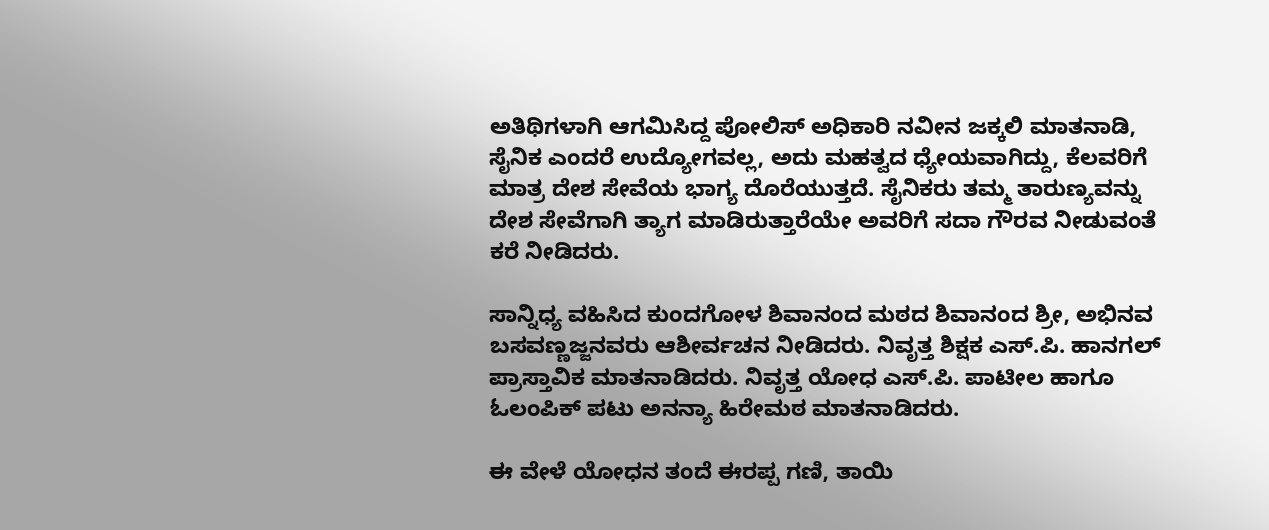ಅತಿಥಿಗಳಾಗಿ ಆಗಮಿಸಿದ್ದ ಪೋಲಿಸ್ ಅಧಿಕಾರಿ ನವೀನ ಜಕ್ಕಲಿ ಮಾತನಾಡಿ, ಸೈನಿಕ ಎಂದರೆ ಉದ್ಯೋಗವಲ್ಲ, ಅದು ಮಹತ್ವದ ಧ್ಯೇಯವಾಗಿದ್ದು, ಕೆಲವರಿಗೆ ಮಾತ್ರ ದೇಶ ಸೇವೆಯ ಭಾಗ್ಯ‌ ದೊರೆಯುತ್ತದೆ. ಸೈನಿಕರು ತಮ್ಮ ತಾರುಣ್ಯವನ್ನು ದೇಶ ಸೇವೆಗಾಗಿ ತ್ಯಾಗ ಮಾಡಿರುತ್ತಾರೆಯೇ ಅವರಿಗೆ ಸದಾ ಗೌರವ ನೀಡುವಂತೆ ಕರೆ ನೀಡಿದರು.

ಸಾನ್ನಿಧ್ಯ ವಹಿಸಿದ ಕುಂದಗೋಳ ಶಿವಾನಂದ ಮಠದ ಶಿವಾನಂದ ಶ್ರೀ, ಅಭಿನವ ಬಸವಣ್ಣಜ್ಜನವರು ಆಶೀರ್ವಚನ ನೀಡಿದರು. ನಿವೃತ್ತ ಶಿಕ್ಷಕ ಎಸ್.ಪಿ. ಹಾನಗಲ್ ಪ್ರಾಸ್ತಾವಿಕ ಮಾತನಾಡಿದರು. ನಿವೃತ್ತ ಯೋಧ ಎಸ್.ಪಿ. ಪಾಟೀಲ ಹಾಗೂ ಓಲಂಪಿಕ್ ಪಟು ಅನನ್ಯಾ ಹಿರೇಮಠ ಮಾತನಾಡಿದರು.

ಈ ವೇಳೆ ಯೋಧನ ತಂದೆ ಈರಪ್ಪ ಗಣಿ, ತಾಯಿ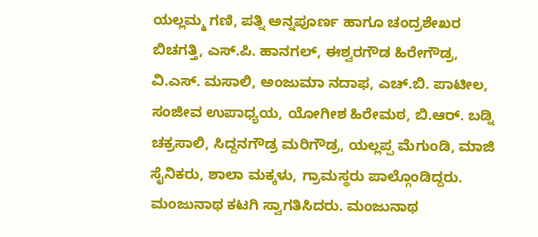ಯಲ್ಲಮ್ಮ ಗಣಿ, ಪತ್ನಿ ಅನ್ನಪೂರ್ಣ ಹಾಗೂ ಚಂದ್ರಶೇಖರ ಬಿಚಗತ್ತಿ, ಎಸ್.ಪಿ. ಹಾನಗಲ್, ಈಶ್ವರಗೌಡ ಹಿರೇಗೌಡ್ರ, ವಿ.ಎಸ್. ಮಸಾಲಿ, ಅಂಜುಮಾ‌ ನದಾಫ, ಎಚ್.ಬಿ. ಪಾಟೀಲ, ಸಂಜೀವ ಉಪಾಧ್ಯಯ, ಯೋಗೀಶ ಹಿರೇಮಠ, ಬಿ.ಆರ್. ಬಡ್ನಿ ಚಕ್ರಸಾಲಿ, ಸಿದ್ದನಗೌಡ್ರ ಮರಿಗೌಡ್ರ, ಯಲ್ಲಪ್ಪ ಮೆಗುಂಡಿ, ಮಾಜಿ ಸೈನಿಕರು, ಶಾಲಾ ಮಕ್ಕಳು, ಗ್ರಾಮಸ್ಥರು ಪಾಲ್ಗೊಂಡಿದ್ದರು. ಮಂಜುನಾಥ ಕಟಗಿ ಸ್ವಾಗತಿಸಿದರು. ಮಂಜುನಾಥ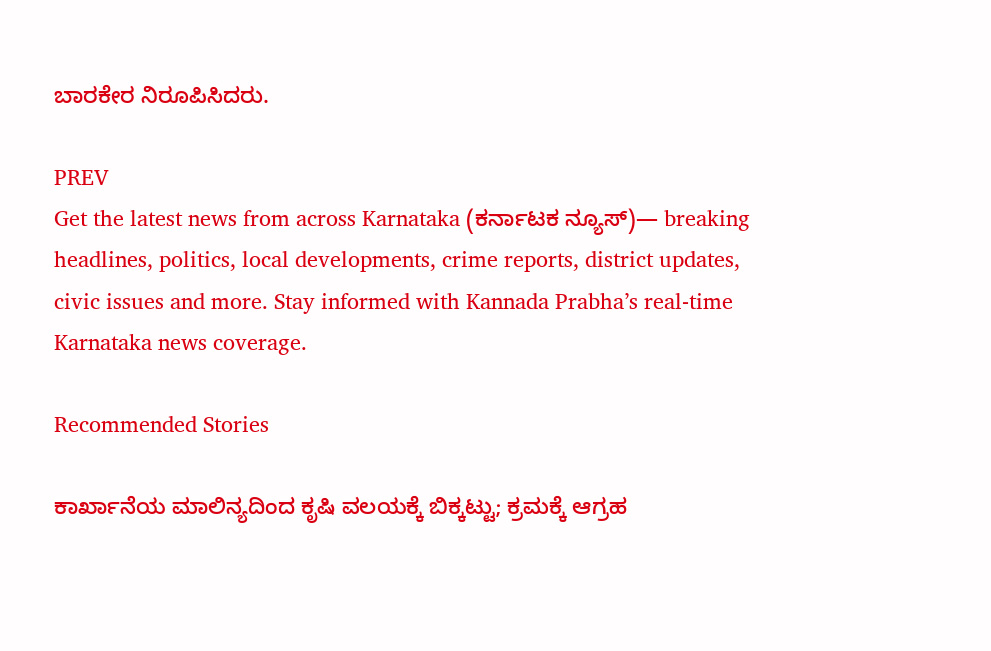ಬಾರಕೇರ ನಿರೂಪಿಸಿದರು.

PREV
Get the latest news from across Karnataka (ಕರ್ನಾಟಕ ನ್ಯೂಸ್)— breaking headlines, politics, local developments, crime reports, district updates, civic issues and more. Stay informed with Kannada Prabha’s real‑time Karnataka news coverage.

Recommended Stories

ಕಾರ್ಖಾನೆಯ ಮಾಲಿನ್ಯದಿಂದ ಕೃಷಿ ವಲಯಕ್ಕೆ ಬಿಕ್ಕಟ್ಟು; ಕ್ರಮಕ್ಕೆ ಆಗ್ರಹ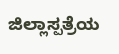ಜಿಲ್ಲಾಸ್ಪತ್ರೆಯ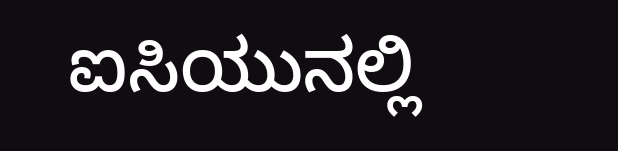ಐಸಿಯುನಲ್ಲಿ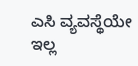ಎಸಿ ವ್ಯವಸ್ಥೆಯೇ ಇಲ್ಲ